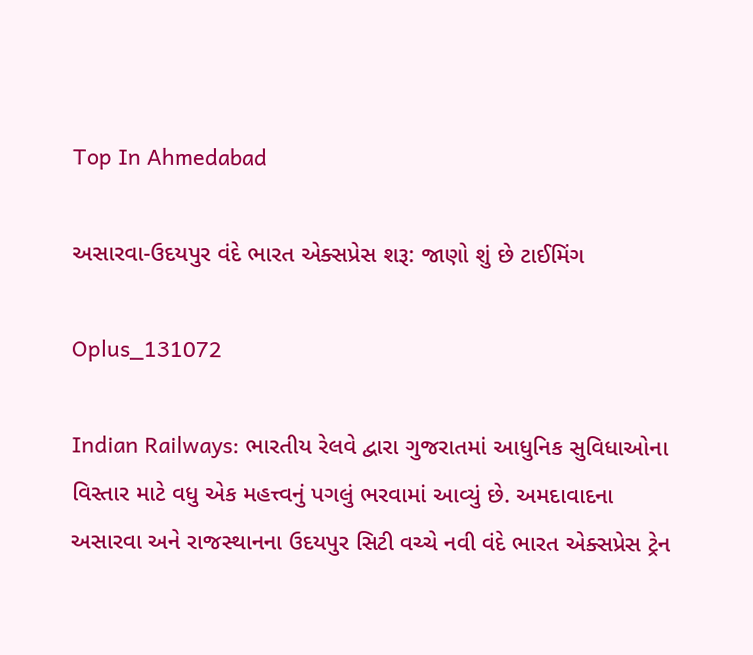Top In Ahmedabad

અસારવા-ઉદયપુર વંદે ભારત એક્સપ્રેસ શરૂ: જાણો શું છે ટાઈમિંગ

Oplus_131072

Indian Railways: ભારતીય રેલવે દ્વારા ગુજરાતમાં આધુનિક સુવિધાઓના વિસ્તાર માટે વધુ એક મહત્ત્વનું પગલું ભરવામાં આવ્યું છે. અમદાવાદના અસારવા અને રાજસ્થાનના ઉદયપુર સિટી વચ્ચે નવી વંદે ભારત એક્સપ્રેસ ટ્રેન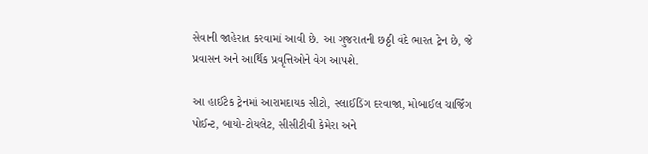સેવાની જાહેરાત કરવામાં આવી છે. આ ગુજરાતની છઠ્ઠી વંદે ભારત ટ્રેન છે, જે પ્રવાસન અને આર્થિક પ્રવૃત્તિઓને વેગ આપશે.

આ હાઈટેક ટ્રેનમાં આરામદાયક સીટો, સ્લાઈડિંગ દરવાજા, મોબાઈલ ચાર્જિંગ પોઈન્ટ, બાયો-ટોયલેટ, સીસીટીવી કેમેરા અને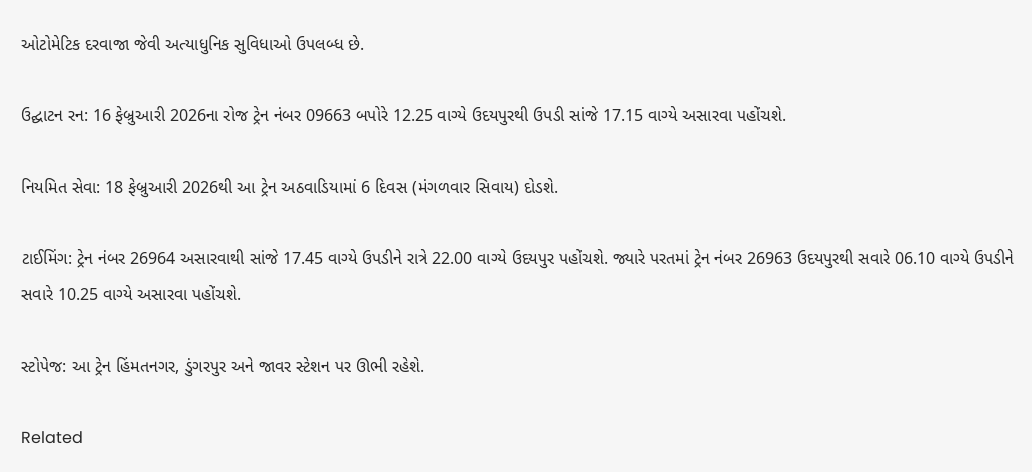ઓટોમેટિક દરવાજા જેવી અત્યાધુનિક સુવિધાઓ ઉપલબ્ધ છે.

ઉદ્ઘાટન રન: 16 ફેબ્રુઆરી 2026ના રોજ ટ્રેન નંબર 09663 બપોરે 12.25 વાગ્યે ઉદયપુરથી ઉપડી સાંજે 17.15 વાગ્યે અસારવા પહોંચશે.

નિયમિત સેવા: 18 ફેબ્રુઆરી 2026થી આ ટ્રેન અઠવાડિયામાં 6 દિવસ (મંગળવાર સિવાય) દોડશે.

ટાઈમિંગ: ટ્રેન નંબર 26964 અસારવાથી સાંજે 17.45 વાગ્યે ઉપડીને રાત્રે 22.00 વાગ્યે ઉદયપુર પહોંચશે. જ્યારે પરતમાં ટ્રેન નંબર 26963 ઉદયપુરથી સવારે 06.10 વાગ્યે ઉપડીને સવારે 10.25 વાગ્યે અસારવા પહોંચશે.

સ્ટોપેજ: આ ટ્રેન હિંમતનગર, ડુંગરપુર અને જાવર સ્ટેશન પર ઊભી રહેશે.

Related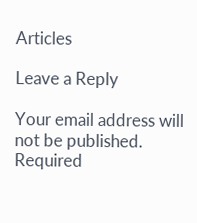Articles

Leave a Reply

Your email address will not be published. Required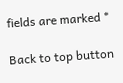fields are marked *

Back to top button